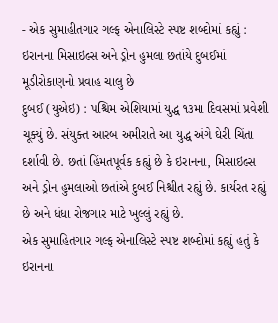- એક સુમાહીતગાર ગલ્ફ એનાલિસ્ટે સ્પષ્ટ શબ્દોમાં કહ્યું : ઇરાનના મિસાઇલ્સ અને ડ્રોન હુમલા છતાંયે દુબઈમાં મૂડીરોકાણનો પ્રવાહ ચાલુ છે
દુબઈ (યુએઇ) : પશ્ચિમ એશિયામાં યુદ્ધ ૧૩મા દિવસમાં પ્રવેશી ચૂક્યું છે. સંયુક્ત આરબ અમીરાતે આ યુદ્ધ અંગે ઘેરી ચિંતા દર્શાવી છે. છતાં હિંમતપૂર્વક કહ્યું છે કે ઇરાનના, મિસાઇલ્સ અને ડ્રોન હુમલાઓ છતાંએ દુબઈ નિશ્ચીત રહ્યું છે. કાર્યરત રહ્યું છે અને ધંધા રોજગાર માટે ખુલ્લું રહ્યું છે.
એક સુમાહિતગાર ગલ્ફ એનાલિસ્ટે સ્પષ્ટ શબ્દોમાં કહ્યું હતું કે ઇરાનના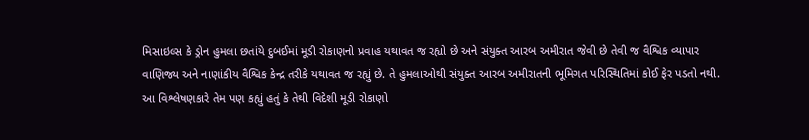મિસાઇલ્સ કે ડ્રોન હુમલા છતાંયે દુબઈમાં મૂડી રોકાણનો પ્રવાહ યથાવત જ રહ્યો છે અને સંયુક્ત આરબ અમીરાત જેવી છે તેવી જ વૈશ્વિક વ્યાપાર વાણિજ્ય અને નાણાંકીય વૈશ્વિક કેન્દ્ર તરીકે યથાવત જ રહ્યું છે. તે હુમલાઓથી સંયુક્ત આરબ અમીરાતની ભૂમિગત પરિસ્થિતિમાં કોઈ ફેર પડતો નથી.
આ વિશ્લેષણકારે તેમ પણ કહ્યું હતું કે તેથી વિદેશી મૂડી રોકાણો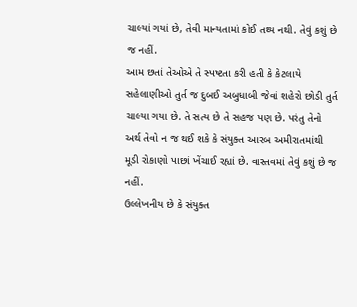ચાલ્યાં ગયાં છે, તેવી માન્યતામાં કોઈ તથ્ય નથી. તેવું કશું છે જ નહીં.
આમ છતાં તેઓએ તે સ્પષ્ટતા કરી હતી કે કેટલાયે સહેલાણીઓ તુર્ત જ દુબઈ અબુધાબી જેવાં શહેરો છોડી તુર્ત ચાલ્યા ગયા છે. તે સત્ય છે તે સહજ પણ છે. પરંતુ તેનો અર્થ તેવો ન જ થઈ શકે કે સંયુક્ત આરબ અમીરાતમાંથી મૂડી રોકાણો પાછાં ખેંચાઈ રહ્યાં છે. વાસ્તવમાં તેવું કશું છે જ નહીં.
ઉલ્લેખનીય છે કે સંયુક્ત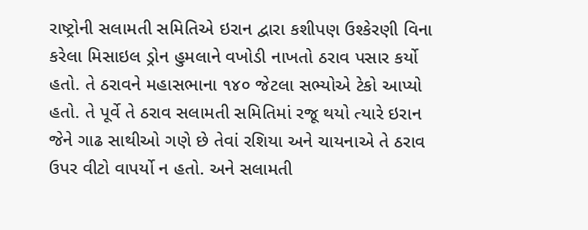રાષ્ટ્રોની સલામતી સમિતિએ ઇરાન દ્વારા કશીપણ ઉશ્કેરણી વિના કરેલા મિસાઇલ ડ્રોન હુમલાને વખોડી નાખતો ઠરાવ પસાર કર્યો હતો. તે ઠરાવને મહાસભાના ૧૪૦ જેટલા સભ્યોએ ટેકો આપ્યો હતો. તે પૂર્વે તે ઠરાવ સલામતી સમિતિમાં રજૂ થયો ત્યારે ઇરાન જેને ગાઢ સાથીઓ ગણે છે તેવાં રશિયા અને ચાયનાએ તે ઠરાવ ઉપર વીટો વાપર્યો ન હતો. અને સલામતી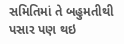સમિતિમાં તે બહુમતીથી પસાર પણ થઇ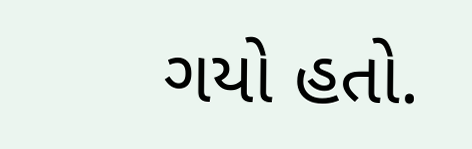ગયો હતો.